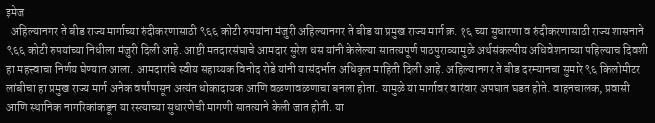इमेज
  अहिल्यानगर ते बीड राज्य मार्गाच्या रुंदीकरणासाठी ९६६ कोटी रुपयांना मंजुरी अहिल्यानगर ते बीड या प्रमुख राज्य मार्ग क्र. १६ च्या सुधारणा व रुंदीकरणासाठी राज्य शासनाने ९६६ कोटी रुपयांच्या निधीला मंजुरी दिली आहे. आष्टी मतदारसंघाचे आमदार सुरेश धस यांनी केलेल्या सातत्यपूर्ण पाठपुराव्यामुळे अर्थसंकल्पीय अधिवेशनाच्या पहिल्याच दिवशी हा महत्त्वाचा निर्णय घेण्यात आला. आमदारांचे स्वीय सहाय्यक विनोद रोडे यांनी यासंदर्भात अधिकृत माहिती दिली आहे. अहिल्यानगर ते बीड दरम्यानचा सुमारे ९६ किलोमीटर लांबीचा हा प्रमुख राज्य मार्ग अनेक वर्षांपासून अत्यंत धोकादायक आणि वळणावळणाचा बनला होता. यामुळे या मार्गावर वारंवार अपघात घडत होते. वाहनचालक, प्रवासी आणि स्थानिक नागरिकांकडून या रस्त्याच्या सुधारणेची मागणी सातत्याने केली जात होती. या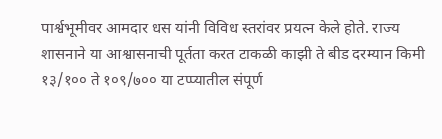पार्श्वभूमीवर आमदार धस यांनी विविध स्तरांवर प्रयत्न केले होते. राज्य शासनाने या आश्वासनाची पूर्तता करत टाकळी काझी ते बीड दरम्यान किमी १३/१०० ते १०९/७०० या टप्प्यातील संपूर्ण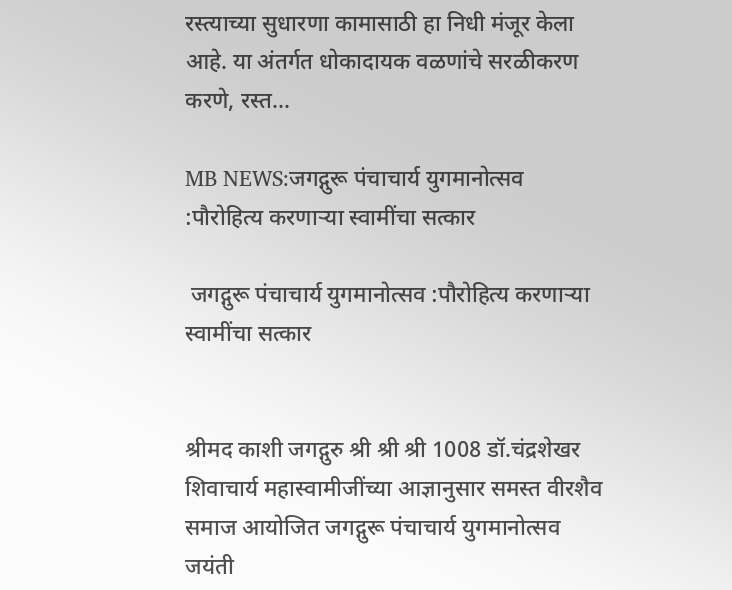रस्त्याच्या सुधारणा कामासाठी हा निधी मंजूर केला आहे. या अंतर्गत धोकादायक वळणांचे सरळीकरण करणे, रस्त...

MB NEWS:जगद्गुरू पंचाचार्य युगमानोत्सव :पौरोहित्य करणाऱ्या स्वामींचा सत्कार

 जगद्गुरू पंचाचार्य युगमानोत्सव :पौरोहित्य करणाऱ्या स्वामींचा सत्कार


श्रीमद काशी जगद्गुरु श्री श्री श्री 1008 डॉ.चंद्रशेखर शिवाचार्य महास्वामीजींच्या आज्ञानुसार समस्त वीरशैव समाज आयोजित जगद्गुरू पंचाचार्य युगमानोत्सव जयंती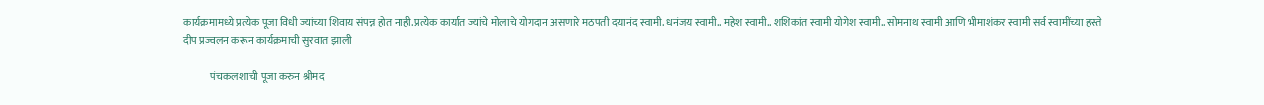कार्यक्रमामध्ये प्रत्येक पूजा विधी ज्यांच्या शिवाय संपन्न होत नाही.प्रत्येक कार्यात ज्यांचे मोलाचे योगदान असणारे मठपती दयानंद स्वामी. धनंजय स्वामी.. महेश स्वामी.. शशिकांत स्वामी योगेश स्वामी.. सोमनाथ स्वामी आणि भीमाशंकर स्वामी सर्व स्वामींच्या हस्ते दीप प्रज्वलन करून कार्यक्रमाची सुरवात झाली

             पंचकलशाची पूजा करुन श्रीमद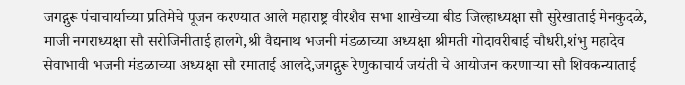जगद्गुरू पंचाचार्याच्या प्रतिमेचे पूजन करण्यात आले महाराष्ट्र वीरशैव सभा शाखेच्या बीड जिल्हाध्यक्षा सौ सुरेखाताई मेनकुदळे, माजी नगराध्यक्षा सौ सरोजिनीताई हालगे,श्री वैद्यनाथ भजनी मंडळाच्या अध्यक्षा श्रीमती गोदावरीबाई चौधरी,शंभु महादेव सेवाभावी भजनी मंडळाच्या अध्यक्षा सौ रमाताई आलदे,जगद्गुरू रेणुकाचार्य जयंती चे आयोजन करणाऱ्या सौ शिवकन्याताई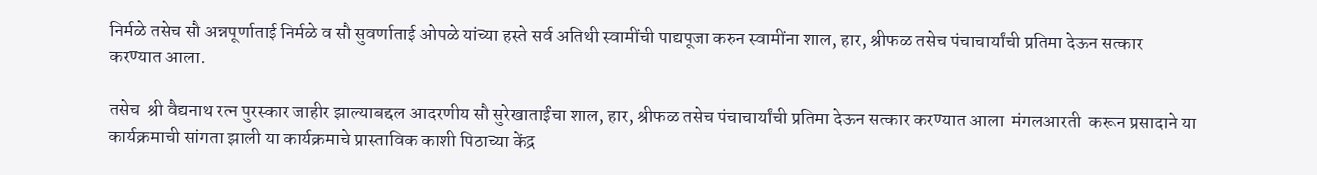निर्मळे तसेच सौ अन्नपूर्णाताई निर्मळे व सौ सुवर्णाताई ओपळे यांच्या हस्ते सर्व अतिथी स्वामींची पाद्यपूजा करुन स्वामींना शाल, हार, श्रीफळ तसेच पंचाचार्यांची प्रतिमा देऊन सत्कार करण्यात आला.

तसेच  श्री वैद्यनाथ रत्न पुरस्कार जाहीर झाल्याबद्दल आदरणीय सौ सुरेखाताईंचा शाल, हार, श्रीफळ तसेच पंचाचार्यांची प्रतिमा देऊन सत्कार करण्यात आला  मंगलआरती  करून प्रसादाने या कार्यक्रमाची सांगता झाली या कार्यक्रमाचे प्रास्ताविक काशी पिठाच्या केंद्र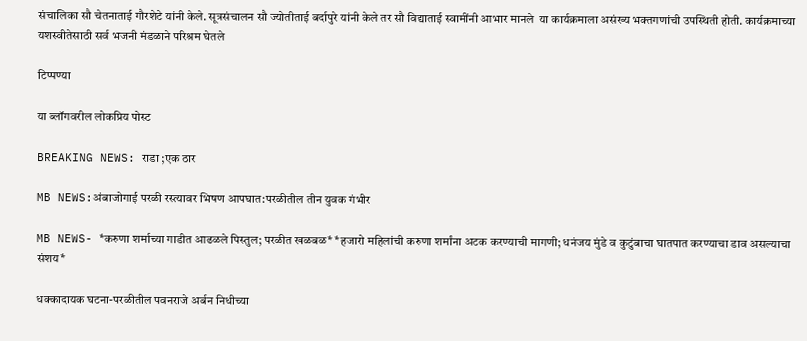संचालिका सौ चेतनाताई गौरशेटे यांनी केले. सूत्रसंचालन सौ ज्योतीताई बर्दापुरे यांनी केले तर सौ विद्याताई स्वामींनी आभार मानले  या कार्यक्रमाला असंख्य भक्तगणांची उपस्थिती होती. कार्यक्रमाच्या यशस्वीतेसाठी सर्व भजनी मंडळाने परिश्रम घेतले

टिप्पण्या

या ब्लॉगवरील लोकप्रिय पोस्ट

BREAKING NEWS: राडा ;एक ठार

MB NEWS:अंबाजोगाई परळी रस्त्यावर भिषण आपघात:परळीतील तीन युवक गंभीर

MB NEWS- *करुणा शर्माच्या गाडीत आढळले पिस्तुल; परळीत खळबळ* *हजारो महिलांची करुणा शर्मांना अटक करण्याची मागणी; धनंजय मुंडे व कुटुंबाचा घातपात करण्याचा डाव असल्याचा संशय*

धक्कादायक घटना-परळीतील पवनराजे अर्बन निधीच्या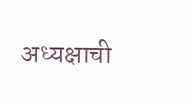अध्यक्षाची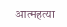आत्महत्या